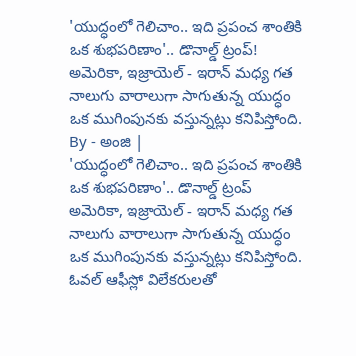'యుద్ధంలో గెలిచాం.. ఇది ప్రపంచ శాంతికి ఒక శుభపరిణాం'.. డొనాల్డ్ ట్రంప్!
అమెరికా, ఇజ్రాయెల్ - ఇరాన్ మధ్య గత నాలుగు వారాలుగా సాగుతున్న యుద్ధం ఒక ముగింపునకు వస్తున్నట్లు కనిపిస్తోంది.
By - అంజి |
'యుద్ధంలో గెలిచాం.. ఇది ప్రపంచ శాంతికి ఒక శుభపరిణాం'.. డొనాల్డ్ ట్రంప్
అమెరికా, ఇజ్రాయెల్ - ఇరాన్ మధ్య గత నాలుగు వారాలుగా సాగుతున్న యుద్ధం ఒక ముగింపునకు వస్తున్నట్లు కనిపిస్తోంది. ఓవల్ ఆఫీస్లో విలేకరులతో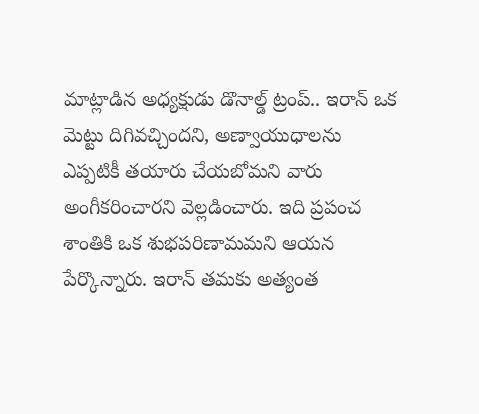మాట్లాడిన అధ్యక్షుడు డొనాల్డ్ ట్రంప్.. ఇరాన్ ఒక మెట్టు దిగివచ్చిందని, అణ్వాయుధాలను ఎప్పటికీ తయారు చేయబోమని వారు అంగీకరించారని వెల్లడించారు. ఇది ప్రపంచ శాంతికి ఒక శుభపరిణామమని ఆయన పేర్కొన్నారు. ఇరాన్ తమకు అత్యంత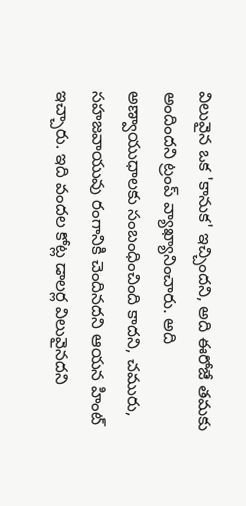విలువైన ఒక 'కానుక' ఇచ్చిందని, అది ఈరోజే తమకు అందిందని ట్రంప్ వ్యాఖ్యానించారు. అది అణ్వాయుధాలకు సంబంధించింది కాదని, చమురు, సహజవాయువు రంగానికి చెందినదని ఆయన హింట్ ఇచ్చారు. ఇది వందల కోట్ల డాలర్ల విలువైనదని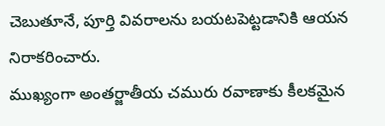చెబుతూనే, పూర్తి వివరాలను బయటపెట్టడానికి ఆయన నిరాకరించారు.
ముఖ్యంగా అంతర్జాతీయ చమురు రవాణాకు కీలకమైన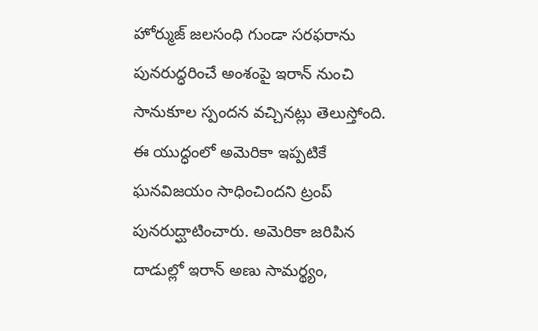హోర్ముజ్ జలసంధి గుండా సరఫరాను పునరుద్ధరించే అంశంపై ఇరాన్ నుంచి సానుకూల స్పందన వచ్చినట్లు తెలుస్తోంది. ఈ యుద్ధంలో అమెరికా ఇప్పటికే ఘనవిజయం సాధించిందని ట్రంప్ పునరుద్ఘాటించారు. అమెరికా జరిపిన దాడుల్లో ఇరాన్ అణు సామర్థ్యం,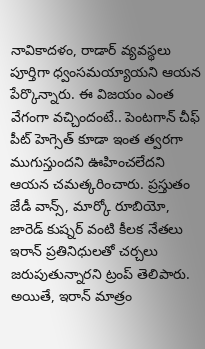నావికాదళం, రాడార్ వ్యవస్థలు పూర్తిగా ధ్వంసమయ్యాయని ఆయన పేర్కొన్నారు. ఈ విజయం ఎంత వేగంగా వచ్చిందంటే.. పెంటగాన్ చీఫ్ పీట్ హెగ్సెత్ కూడా ఇంత త్వరగా ముగుస్తుందని ఊహించలేదని ఆయన చమత్కరించారు. ప్రస్తుతం జేడీ వాన్స్, మార్కో రూబియో, జారెడ్ కుష్నర్ వంటి కీలక నేతలు ఇరాన్ ప్రతినిధులతో చర్చలు జరుపుతున్నారని ట్రంప్ తెలిపారు. అయితే, ఇరాన్ మాత్రం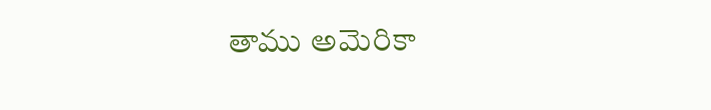తాము అమెరికా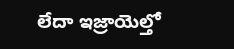లేదా ఇజ్రాయెల్తో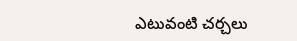ఎటువంటి చర్చలు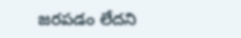జరపడం లేదని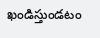ఖండిస్తుండటం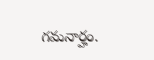గమనార్హం.